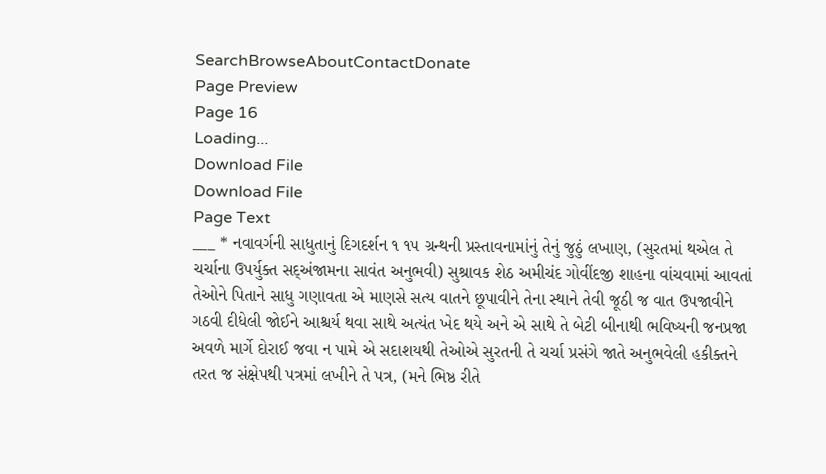SearchBrowseAboutContactDonate
Page Preview
Page 16
Loading...
Download File
Download File
Page Text
___ * નવાવર્ગની સાધુતાનું દિગદર્શન ૧ ૧૫ ગ્રન્થની પ્રસ્તાવનામાંનું તેનું જુઠું લખાણ, (સુરતમાં થએલ તે ચર્ચાના ઉપર્યુક્ત સદ્અંજામના સાવંત અનુભવી) સુશ્રાવક શેઠ અમીચંદ ગોવીંદજી શાહના વાંચવામાં આવતાં તેઓને પિતાને સાધુ ગણાવતા એ માણસે સત્ય વાતને છૂપાવીને તેના સ્થાને તેવી જૂઠી જ વાત ઉપજાવીને ગઠવી દીધેલી જોઈને આશ્ચર્ય થવા સાથે અત્યંત ખેદ થયે અને એ સાથે તે બેટી બીનાથી ભવિષ્યની જનપ્રજા અવળે માર્ગે દોરાઈ જવા ન પામે એ સદાશયથી તેઓએ સુરતની તે ચર્ચા પ્રસંગે જાતે અનુભવેલી હકીક્તને તરત જ સંક્ષેપથી પત્રમાં લખીને તે પત્ર, (મને ભિષ્ઠ રીતે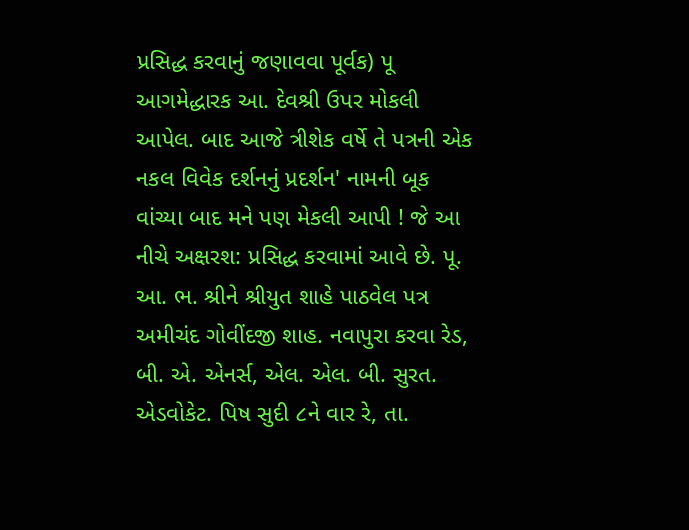પ્રસિદ્ધ કરવાનું જણાવવા પૂર્વક) પૂ આગમેદ્ધારક આ. દેવશ્રી ઉપર મોકલી આપેલ. બાદ આજે ત્રીશેક વર્ષે તે પત્રની એક નકલ વિવેક દર્શનનું પ્રદર્શન' નામની બૂક વાંચ્યા બાદ મને પણ મેકલી આપી ! જે આ નીચે અક્ષરશ: પ્રસિદ્ધ કરવામાં આવે છે. પૂ. આ. ભ. શ્રીને શ્રીયુત શાહે પાઠવેલ પત્ર અમીચંદ ગોવીંદજી શાહ. નવાપુરા કરવા રેડ, બી. એ. એનર્સ, એલ. એલ. બી. સુરત. એડવોકેટ. પિષ સુદી ૮ને વાર રે, તા.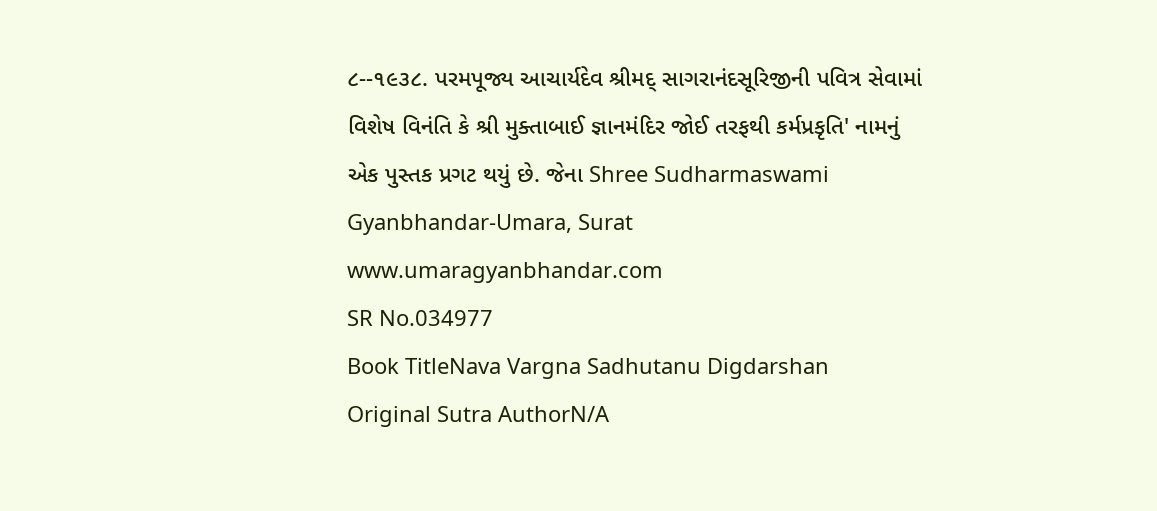૮--૧૯૩૮. પરમપૂજ્ય આચાર્યદેવ શ્રીમદ્ સાગરાનંદસૂરિજીની પવિત્ર સેવામાં વિશેષ વિનંતિ કે શ્રી મુક્તાબાઈ જ્ઞાનમંદિર જોઈ તરફથી કર્મપ્રકૃતિ' નામનું એક પુસ્તક પ્રગટ થયું છે. જેના Shree Sudharmaswami Gyanbhandar-Umara, Surat www.umaragyanbhandar.com
SR No.034977
Book TitleNava Vargna Sadhutanu Digdarshan
Original Sutra AuthorN/A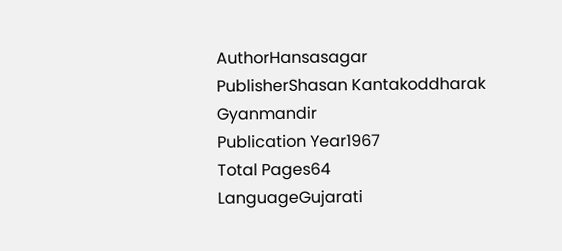AuthorHansasagar
PublisherShasan Kantakoddharak Gyanmandir
Publication Year1967
Total Pages64
LanguageGujarati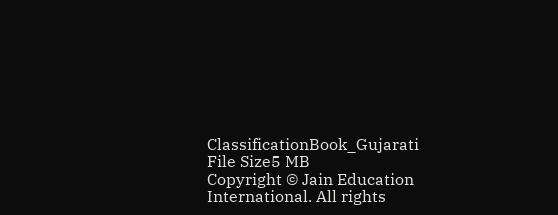ClassificationBook_Gujarati
File Size5 MB
Copyright © Jain Education International. All rights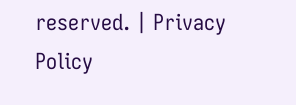reserved. | Privacy Policy